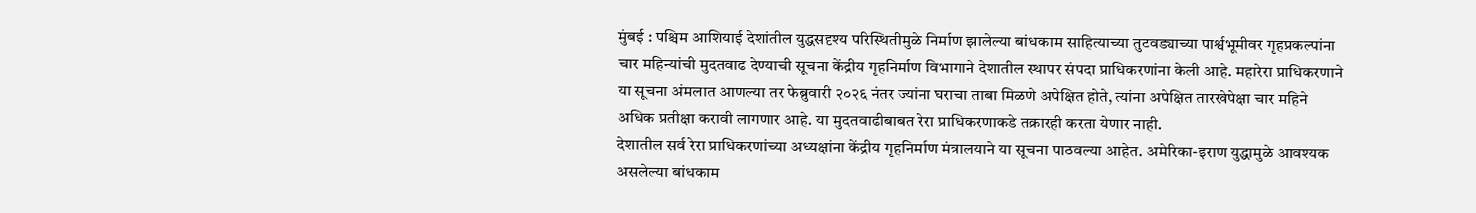मुंबई : पश्चिम आशियाई देशांतील युद्धसदृश्य परिस्थितीमुळे निर्माण झालेल्या बांधकाम साहित्याच्या तुटवड्याच्या पार्श्वभूमीवर गृहप्रकल्पांना चार महिन्यांची मुदतवाढ देण्याची सूचना केंद्रीय गृहनिर्माण विभागाने देशातील स्थापर संपदा प्राधिकरणांना केली आहे. महारेरा प्राधिकरणाने या सूचना अंमलात आणल्या तर फेब्रुवारी २०२६ नंतर ज्यांना घराचा ताबा मिळणे अपेक्षित होते, त्यांना अपेक्षित तारखेपेक्षा चार महिने अधिक प्रतीक्षा करावी लागणार आहे. या मुदतवाढीबाबत रेरा प्राधिकरणाकडे तक्रारही करता येणार नाही.
देशातील सर्व रेरा प्राधिकरणांच्या अध्यक्षांना केंद्रीय गृहनिर्माण मंत्रालयाने या सूचना पाठवल्या आहेत. अमेरिका-इराण युद्धामुळे आवश्यक असलेल्या बांधकाम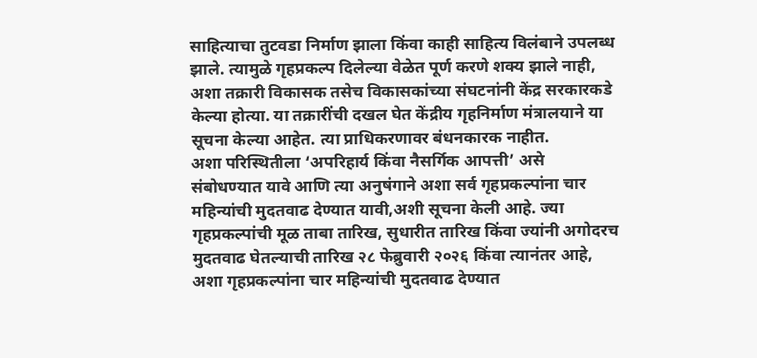साहित्याचा तुटवडा निर्माण झाला किंवा काही साहित्य विलंबाने उपलब्ध झाले. त्यामुळे गृहप्रकल्प दिलेल्या वेळेत पूर्ण करणे शक्य झाले नाही, अशा तक्रारी विकासक तसेच विकासकांच्या संघटनांनी केंद्र सरकारकडे केल्या होत्या. या तक्रारींची दखल घेत केंद्रीय गृहनिर्माण मंत्रालयाने या सूचना केल्या आहेत. त्या प्राधिकरणावर बंधनकारक नाहीत.
अशा परिस्थितीला ‘अपरिहार्य किंवा नैसर्गिक आपत्ती’ असे संबोधण्यात यावे आणि त्या अनुषंगाने अशा सर्व गृहप्रकल्पांना चार महिन्यांची मुदतवाढ देण्यात यावी,अशी सूचना केली आहे. ज्या गृहप्रकल्पांची मूळ ताबा तारिख, सुधारीत तारिख किंवा ज्यांनी अगोदरच मुदतवाढ घेतल्याची तारिख २८ फेब्रुवारी २०२६ किंवा त्यानंतर आहे, अशा गृहप्रकल्पांना चार महिन्यांची मुदतवाढ देण्यात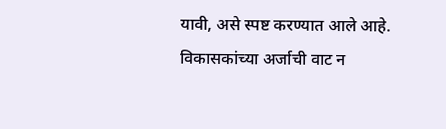यावी, असे स्पष्ट करण्यात आले आहे. विकासकांच्या अर्जाची वाट न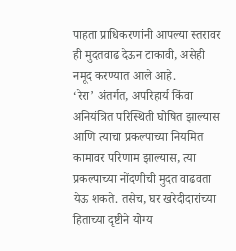पाहता प्राधिकरणांनी आपल्या स्तरावर ही मुदतवाढ देऊन टाकावी, असेही नमूद करण्यात आले आहे.
‘रेरा’ अंतर्गत, अपरिहार्य किंवा अनियंत्रित परिस्थिती घोषित झाल्यास आणि त्याचा प्रकल्पाच्या नियमित कामावर परिणाम झाल्यास, त्या प्रकल्पाच्या नोंदणीची मुदत वाढवता येऊ शकते. तसेच, घर खरेदीदारांच्या हिताच्या दृष्टीने योग्य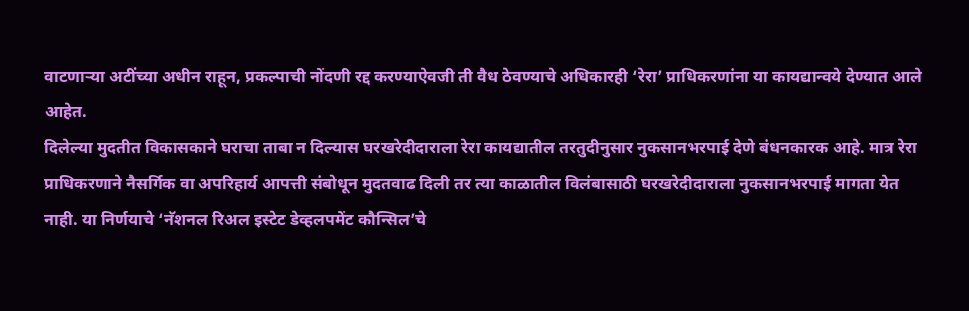वाटणाऱ्या अटींच्या अधीन राहून, प्रकल्पाची नोंदणी रद्द करण्याऐवजी ती वैध ठेवण्याचे अधिकारही ‘रेरा’ प्राधिकरणांना या कायद्यान्वये देण्यात आले आहेत.
दिलेल्या मुदतीत विकासकाने घराचा ताबा न दिल्यास घरखरेदीदाराला रेरा कायद्यातील तरतुदीनुसार नुकसानभरपाई देणे बंधनकारक आहे. मात्र रेरा प्राधिकरणाने नैसर्गिक वा अपरिहार्य आपत्ती संबोधून मुदतवाढ दिली तर त्या काळातील विलंबासाठी घरखरेदीदाराला नुकसानभरपाई मागता येत नाही. या निर्णयाचे ‘नॅशनल रिअल इस्टेट डेव्हलपमेंट कौन्सिल’चे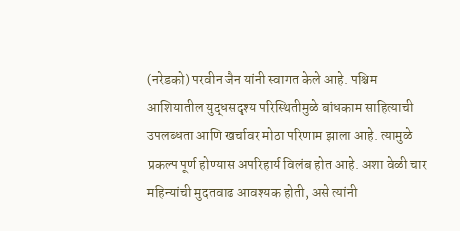(नरेडको) परवीन जैन यांनी स्वागत केले आहे. पश्चिम आशियातील युद्धसदृश्य परिस्थितीमुळे बांधकाम साहित्याची उपलब्धता आणि खर्चावर मोठा परिणाम झाला आहे. त्यामुळे प्रकल्प पूर्ण होण्यास अपरिहार्य विलंब होत आहे. अशा वेळी चार महिन्यांची मुदतवाढ आवश्यक होती, असे त्यांनी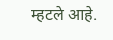म्हटले आहे.